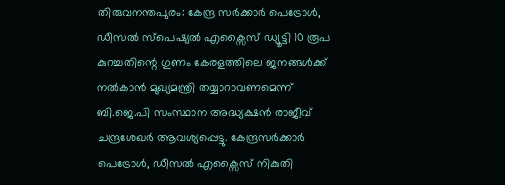തിരുവനന്തപുരം: കേന്ദ്ര സർക്കാർ പെട്രോൾ, ഡീസൽ സ്പെഷ്യൽ എക്സൈസ് ഡ്യൂട്ടി 10 രൂപ കുറച്ചതിന്റെ ഗുണം കേരളത്തിലെ ജനങ്ങൾക്ക് നൽകാൻ മുഖ്യമന്ത്രി തയ്യാറാവണമെന്ന് ബി.ജെ.പി സംസ്ഥാന അദ്ധ്യക്ഷൻ രാജീവ് ചന്ദ്രശേഖർ ആവശ്യപ്പെട്ടു. കേന്ദ്രസർക്കാർ പെട്രോൾ, ഡീസൽ എക്സൈസ് നികുതി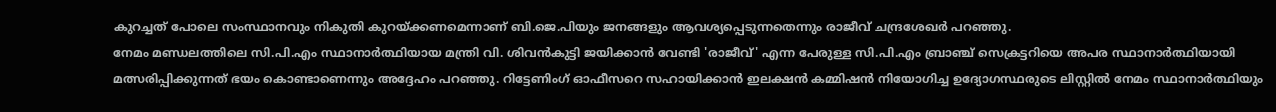കുറച്ചത് പോലെ സംസ്ഥാനവും നികുതി കുറയ്ക്കണമെന്നാണ് ബി.ജെ.പിയും ജനങ്ങളും ആവശ്യപ്പെടുന്നതെന്നും രാജീവ് ചന്ദ്രശേഖർ പറഞ്ഞു.
നേമം മണ്ഡലത്തിലെ സി.പി.എം സ്ഥാനാർത്ഥിയായ മന്ത്രി വി. ശിവൻകുട്ടി ജയിക്കാൻ വേണ്ടി 'രാജീവ്' എന്ന പേരുള്ള സി.പി.എം ബ്രാഞ്ച് സെക്രട്ടറിയെ അപര സ്ഥാനാർത്ഥിയായി മത്സരിപ്പിക്കുന്നത് ഭയം കൊണ്ടാണെന്നും അദ്ദേഹം പറഞ്ഞു. റിട്ടേണിംഗ് ഓഫീസറെ സഹായിക്കാൻ ഇലക്ഷൻ കമ്മിഷൻ നിയോഗിച്ച ഉദ്യോഗസ്ഥരുടെ ലിസ്റ്റിൽ നേമം സ്ഥാനാർത്ഥിയും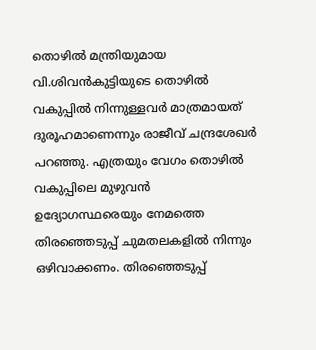തൊഴിൽ മന്ത്രിയുമായ വി.ശിവൻകുട്ടിയുടെ തൊഴിൽ വകുപ്പിൽ നിന്നുള്ളവർ മാത്രമായത് ദുരൂഹമാണെന്നും രാജീവ് ചന്ദ്രശേഖർ പറഞ്ഞു. എത്രയും വേഗം തൊഴിൽ വകുപ്പിലെ മുഴുവൻ ഉദ്യോഗസ്ഥരെയും നേമത്തെ തിരഞ്ഞെടുപ്പ് ചുമതലകളിൽ നിന്നും ഒഴിവാക്കണം. തിരഞ്ഞെടുപ്പ്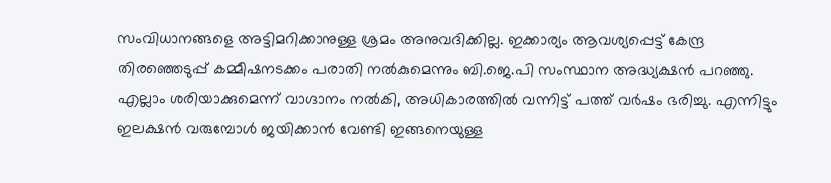സംവിധാനങ്ങളെ അട്ടിമറിക്കാനുള്ള ശ്രമം അനുവദിക്കില്ല. ഇക്കാര്യം ആവശ്യപ്പെട്ട് കേന്ദ്ര തിരഞ്ഞെടുപ്പ് കമ്മീഷനടക്കം പരാതി നൽകുമെന്നും ബി.ജെ.പി സംസ്ഥാന അദ്ധ്യക്ഷൻ പറഞ്ഞു.
എല്ലാം ശരിയാക്കുമെന്ന് വാഗ്ദാനം നൽകി, അധികാരത്തിൽ വന്നിട്ട് പത്ത് വർഷം ഭരിച്ചു. എന്നിട്ടും ഇലക്ഷൻ വരുമ്പോൾ ജയിക്കാൻ വേണ്ടി ഇങ്ങനെയുള്ള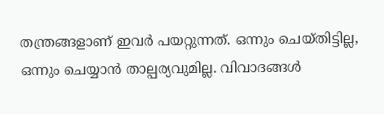തന്ത്രങ്ങളാണ് ഇവർ പയറ്റുന്നത്. ഒന്നും ചെയ്തിട്ടില്ല, ഒന്നും ചെയ്യാൻ താല്പര്യവുമില്ല. വിവാദങ്ങൾ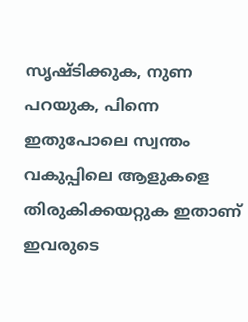സൃഷ്ടിക്കുക, നുണ പറയുക, പിന്നെ ഇതുപോലെ സ്വന്തം വകുപ്പിലെ ആളുകളെ തിരുകിക്കയറ്റുക ഇതാണ് ഇവരുടെ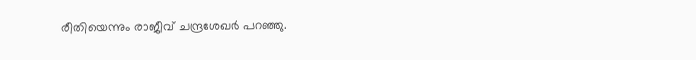രീതിയെന്നും രാജീവ് ചന്ദ്രശേഖർ പറഞ്ഞു.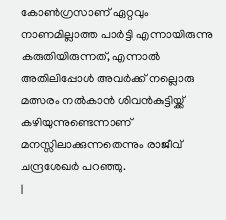കോൺഗ്രസാണ് ഏറ്റവും നാണമില്ലാത്ത പാർട്ടി എന്നായിരുന്നു കരുതിയിരുന്നത്, എന്നാൽ അതിലിപ്പോൾ അവർക്ക് നല്ലൊരു മത്സരം നൽകാൻ ശിവൻകുട്ടിയ്ക്ക് കഴിയുന്നുണ്ടെന്നാണ് മനസ്സിലാക്കുന്നതെന്നും രാജീവ് ചന്ദ്രശേഖർ പറഞ്ഞു.
|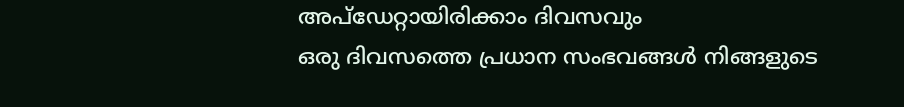അപ്ഡേറ്റായിരിക്കാം ദിവസവും
ഒരു ദിവസത്തെ പ്രധാന സംഭവങ്ങൾ നിങ്ങളുടെ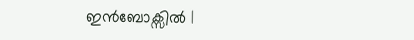ഇൻബോക്സിൽ |